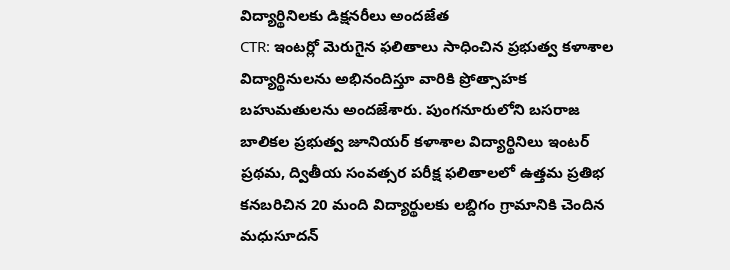విద్యార్థినిలకు డిక్షనరీలు అందజేత
CTR: ఇంటర్లో మెరుగైన ఫలితాలు సాధించిన ప్రభుత్వ కళాశాల విద్యార్థినులను అభినందిస్తూ వారికి ప్రోత్సాహక బహుమతులను అందజేశారు. పుంగనూరులోని బసరాజ బాలికల ప్రభుత్వ జూనియర్ కళాశాల విద్యార్థినిలు ఇంటర్ ప్రథమ, ద్వితీయ సంవత్సర పరీక్ష ఫలితాలలో ఉత్తమ ప్రతిభ కనబరిచిన 20 మంది విద్యార్థులకు లబ్దిగం గ్రామానికి చెందిన మధుసూదన్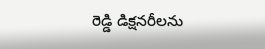రెడ్డి డిక్షనరీలను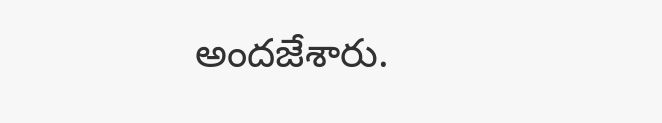అందజేశారు.